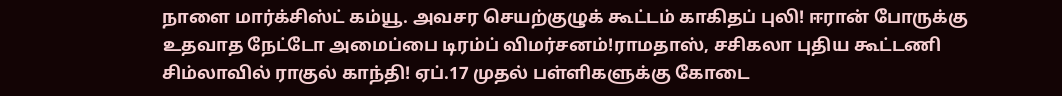நாளை மார்க்சிஸ்ட் கம்யூ. அவசர செயற்குழுக் கூட்டம் காகிதப் புலி! ஈரான் போருக்கு உதவாத நேட்டோ அமைப்பை டிரம்ப் விமர்சனம்!ராமதாஸ், சசிகலா புதிய கூட்டணி சிம்லாவில் ராகுல் காந்தி! ஏப்.17 முதல் பள்ளிகளுக்கு கோடை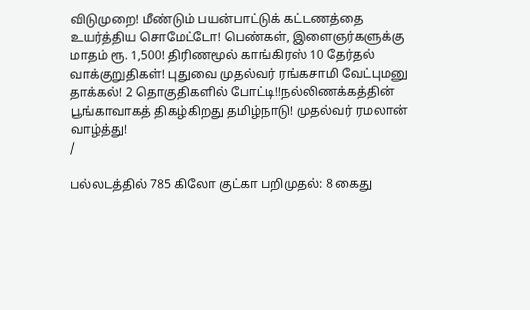விடுமுறை! மீண்டும் பயன்பாட்டுக் கட்டணத்தை உயர்த்திய சொமேட்டோ! பெண்கள், இளைஞர்களுக்கு மாதம் ரூ. 1,500! திரிணமூல் காங்கிரஸ் 10 தேர்தல் வாக்குறுதிகள்! புதுவை முதல்வர் ரங்கசாமி வேட்புமனு தாக்கல்! 2 தொகுதிகளில் போட்டி!!நல்லிணக்கத்தின் பூங்காவாகத் திகழ்கிறது தமிழ்நாடு! முதல்வர் ரமலான் வாழ்த்து!
/

பல்லடத்தில் 785 கிலோ குட்கா பறிமுதல்: 8 கைது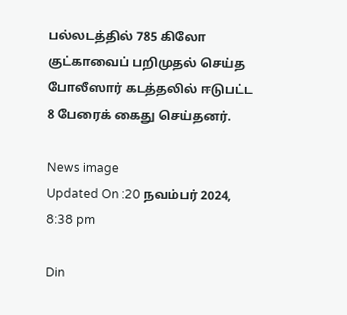பல்லடத்தில் 785 கிலோ குட்காவைப் பறிமுதல் செய்த போலீஸார் கடத்தலில் ஈடுபட்ட 8 பேரைக் கைது செய்தனர்.

News image
Updated On :20 நவம்பர் 2024, 8:38 pm

Din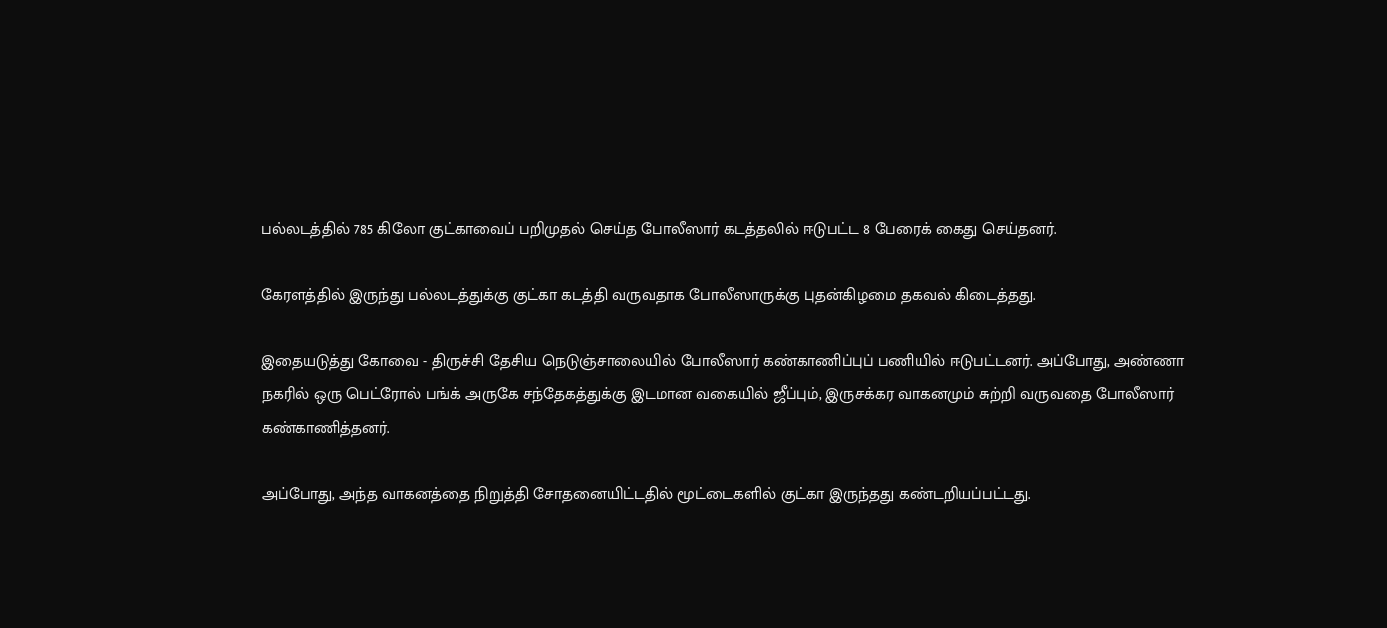பல்லடத்தில் 785 கிலோ குட்காவைப் பறிமுதல் செய்த போலீஸார் கடத்தலில் ஈடுபட்ட 8 பேரைக் கைது செய்தனர்.

கேரளத்தில் இருந்து பல்லடத்துக்கு குட்கா கடத்தி வருவதாக போலீஸாருக்கு புதன்கிழமை தகவல் கிடைத்தது.

இதையடுத்து கோவை - திருச்சி தேசிய நெடுஞ்சாலையில் போலீஸார் கண்காணிப்புப் பணியில் ஈடுபட்டனர். அப்போது, அண்ணா நகரில் ஒரு பெட்ரோல் பங்க் அருகே சந்தேகத்துக்கு இடமான வகையில் ஜீப்பும், இருசக்கர வாகனமும் சுற்றி வருவதை போலீஸார் கண்காணித்தனர்.

அப்போது, அந்த வாகனத்தை நிறுத்தி சோதனையிட்டதில் மூட்டைகளில் குட்கா இருந்தது கண்டறியப்பட்டது.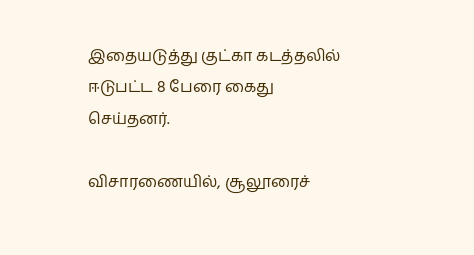இதையடுத்து குட்கா கடத்தலில் ஈடுபட்ட 8 பேரை கைது செய்தனர்.

விசாரணையில், சூலூரைச்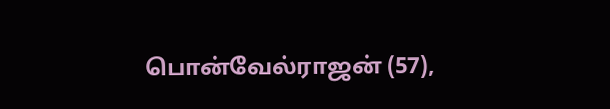பொன்வேல்ராஜன் (57),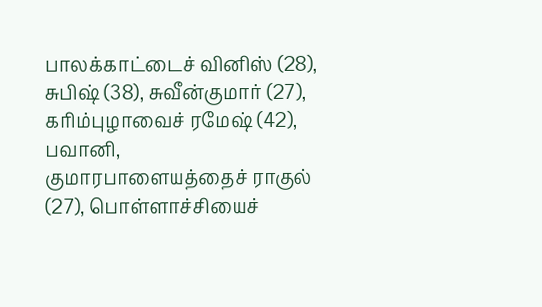பாலக்காட்டைச் வினிஸ் (28), சுபிஷ் (38), சுவீன்குமார் (27), கரிம்புழாவைச் ரமேஷ் (42), பவானி, குமாரபாளையத்தைச் ராகுல் (27), பொள்ளாச்சியைச்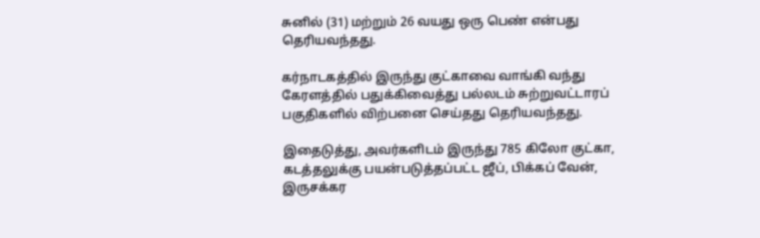சுனில் (31) மற்றும் 26 வயது ஒரு பெண் என்பது தெரியவந்தது.

கர்நாடகத்தில் இருந்து குட்காவை வாங்கி வந்து கேரளத்தில் பதுக்கிவைத்து பல்லடம் சுற்றுவட்டாரப் பகுதிகளில் விற்பனை செய்தது தெரியவந்தது.

இதைடுத்து, அவர்களிடம் இருந்து 785 கிலோ குட்கா, கடத்தலுக்கு பயன்படுத்தப்பட்ட ஜீப், பிக்கப் வேன், இருசக்கர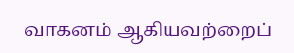வாகனம் ஆகியவற்றைப்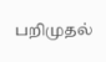பறிமுதல்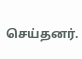செய்தனர்.